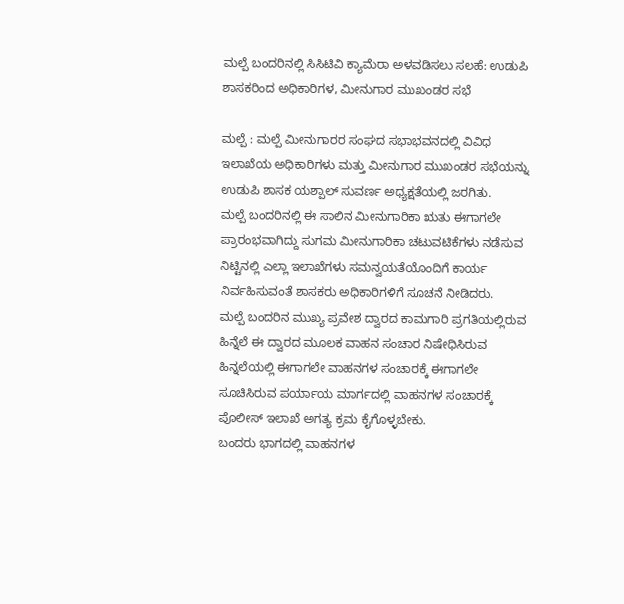ಮಲ್ಪೆ ಬಂದರಿನಲ್ಲಿ ಸಿಸಿಟಿವಿ ಕ್ಯಾಮೆರಾ ಅಳವಡಿಸಲು ಸಲಹೆ: ಉಡುಪಿ ಶಾಸಕರಿಂದ ಅಧಿಕಾರಿಗಳ, ಮೀನುಗಾರ ಮುಖಂಡರ ಸಭೆ

ಮಲ್ಪೆ : ಮಲ್ಪೆ ಮೀನುಗಾರರ ಸಂಘದ ಸಭಾಭವನದಲ್ಲಿ ವಿವಿಧ ಇಲಾಖೆಯ ಅಧಿಕಾರಿಗಳು ಮತ್ತು ಮೀನುಗಾರ ಮುಖಂಡರ ಸಭೆಯನ್ನು ಉಡುಪಿ ಶಾಸಕ ಯಶ್ಪಾಲ್ ಸುವರ್ಣ ಅಧ್ಯಕ್ಷತೆಯಲ್ಲಿ ಜರಗಿತು.
ಮಲ್ಪೆ ಬಂದರಿನಲ್ಲಿ ಈ ಸಾಲಿನ ಮೀನುಗಾರಿಕಾ ಋತು ಈಗಾಗಲೇ ಪ್ರಾರಂಭವಾಗಿದ್ದು ಸುಗಮ ಮೀನುಗಾರಿಕಾ ಚಟುವಟಿಕೆಗಳು ನಡೆಸುವ ನಿಟ್ಟಿನಲ್ಲಿ ಎಲ್ಲಾ ಇಲಾಖೆಗಳು ಸಮನ್ವಯತೆಯೊಂದಿಗೆ ಕಾರ್ಯ ನಿರ್ವಹಿಸುವಂತೆ ಶಾಸಕರು ಅಧಿಕಾರಿಗಳಿಗೆ ಸೂಚನೆ ನೀಡಿದರು.
ಮಲ್ಪೆ ಬಂದರಿನ ಮುಖ್ಯ ಪ್ರವೇಶ ದ್ವಾರದ ಕಾಮಗಾರಿ ಪ್ರಗತಿಯಲ್ಲಿರುವ ಹಿನ್ನೆಲೆ ಈ ದ್ವಾರದ ಮೂಲಕ ವಾಹನ ಸಂಚಾರ ನಿಷೇಧಿಸಿರುವ ಹಿನ್ನಲೆಯಲ್ಲಿ ಈಗಾಗಲೇ ವಾಹನಗಳ ಸಂಚಾರಕ್ಕೆ ಈಗಾಗಲೇ ಸೂಚಿಸಿರುವ ಪರ್ಯಾಯ ಮಾರ್ಗದಲ್ಲಿ ವಾಹನಗಳ ಸಂಚಾರಕ್ಕೆ ಪೊಲೀಸ್ ಇಲಾಖೆ ಅಗತ್ಯ ಕ್ರಮ ಕೈಗೊಳ್ಳಬೇಕು.
ಬಂದರು ಭಾಗದಲ್ಲಿ ವಾಹನಗಳ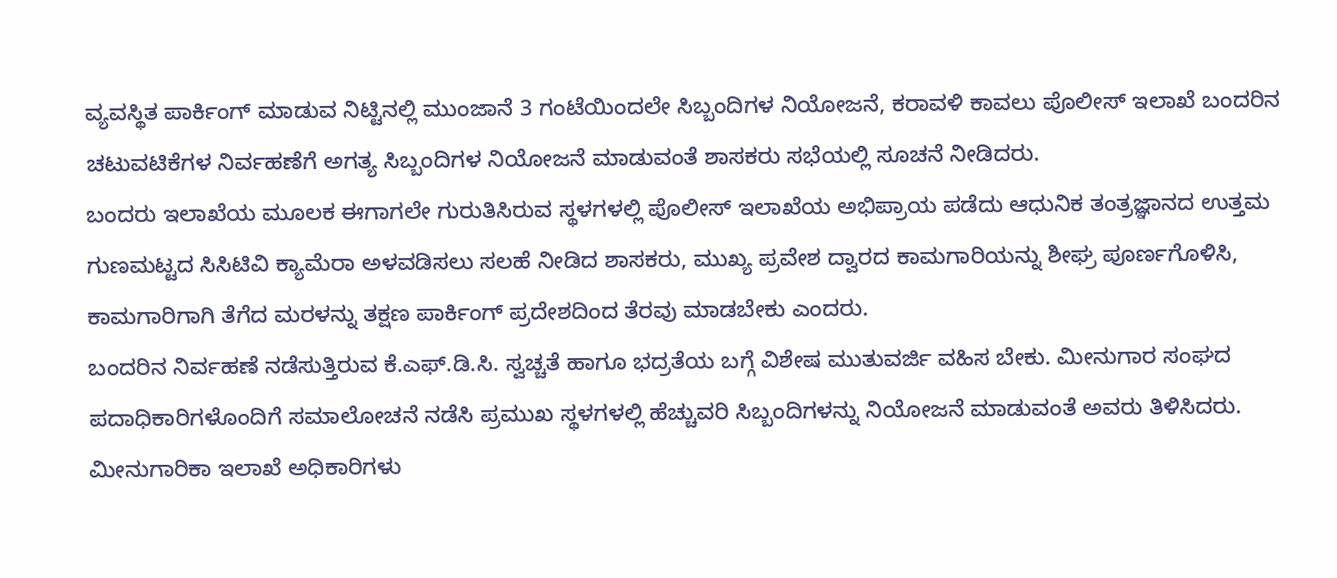ವ್ಯವಸ್ಥಿತ ಪಾರ್ಕಿಂಗ್ ಮಾಡುವ ನಿಟ್ಟಿನಲ್ಲಿ ಮುಂಜಾನೆ 3 ಗಂಟೆಯಿಂದಲೇ ಸಿಬ್ಬಂದಿಗಳ ನಿಯೋಜನೆ, ಕರಾವಳಿ ಕಾವಲು ಪೊಲೀಸ್ ಇಲಾಖೆ ಬಂದರಿನ ಚಟುವಟಿಕೆಗಳ ನಿರ್ವಹಣೆಗೆ ಅಗತ್ಯ ಸಿಬ್ಬಂದಿಗಳ ನಿಯೋಜನೆ ಮಾಡುವಂತೆ ಶಾಸಕರು ಸಭೆಯಲ್ಲಿ ಸೂಚನೆ ನೀಡಿದರು.
ಬಂದರು ಇಲಾಖೆಯ ಮೂಲಕ ಈಗಾಗಲೇ ಗುರುತಿಸಿರುವ ಸ್ಥಳಗಳಲ್ಲಿ ಪೊಲೀಸ್ ಇಲಾಖೆಯ ಅಭಿಪ್ರಾಯ ಪಡೆದು ಆಧುನಿಕ ತಂತ್ರಜ್ಞಾನದ ಉತ್ತಮ ಗುಣಮಟ್ಟದ ಸಿಸಿಟಿವಿ ಕ್ಯಾಮೆರಾ ಅಳವಡಿಸಲು ಸಲಹೆ ನೀಡಿದ ಶಾಸಕರು, ಮುಖ್ಯ ಪ್ರವೇಶ ದ್ವಾರದ ಕಾಮಗಾರಿಯನ್ನು ಶೀಘ್ರ ಪೂರ್ಣಗೊಳಿಸಿ, ಕಾಮಗಾರಿಗಾಗಿ ತೆಗೆದ ಮರಳನ್ನು ತಕ್ಷಣ ಪಾರ್ಕಿಂಗ್ ಪ್ರದೇಶದಿಂದ ತೆರವು ಮಾಡಬೇಕು ಎಂದರು.
ಬಂದರಿನ ನಿರ್ವಹಣೆ ನಡೆಸುತ್ತಿರುವ ಕೆ.ಎಫ್.ಡಿ.ಸಿ. ಸ್ವಚ್ಚತೆ ಹಾಗೂ ಭದ್ರತೆಯ ಬಗ್ಗೆ ವಿಶೇಷ ಮುತುವರ್ಜಿ ವಹಿಸ ಬೇಕು. ಮೀನುಗಾರ ಸಂಘದ ಪದಾಧಿಕಾರಿಗಳೊಂದಿಗೆ ಸಮಾಲೋಚನೆ ನಡೆಸಿ ಪ್ರಮುಖ ಸ್ಥಳಗಳಲ್ಲಿ ಹೆಚ್ಚುವರಿ ಸಿಬ್ಬಂದಿಗಳನ್ನು ನಿಯೋಜನೆ ಮಾಡುವಂತೆ ಅವರು ತಿಳಿಸಿದರು.
ಮೀನುಗಾರಿಕಾ ಇಲಾಖೆ ಅಧಿಕಾರಿಗಳು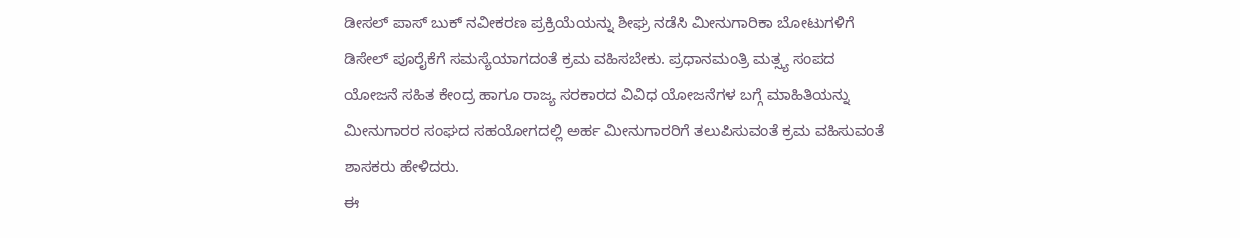ಡೀಸಲ್ ಪಾಸ್ ಬುಕ್ ನವೀಕರಣ ಪ್ರಕ್ರಿಯೆಯನ್ನು ಶೀಘ್ರ ನಡೆಸಿ ಮೀನುಗಾರಿಕಾ ಬೋಟುಗಳಿಗೆ ಡಿಸೇಲ್ ಪೂರೈಕೆಗೆ ಸಮಸ್ಯೆಯಾಗದಂತೆ ಕ್ರಮ ವಹಿಸಬೇಕು. ಪ್ರಧಾನಮಂತ್ರಿ ಮತ್ಸ್ಯ ಸಂಪದ ಯೋಜನೆ ಸಹಿತ ಕೇಂದ್ರ ಹಾಗೂ ರಾಜ್ಯ ಸರಕಾರದ ವಿವಿಧ ಯೋಜನೆಗಳ ಬಗ್ಗೆ ಮಾಹಿತಿಯನ್ನು ಮೀನುಗಾರರ ಸಂಘದ ಸಹಯೋಗದಲ್ಲಿ ಅರ್ಹ ಮೀನುಗಾರರಿಗೆ ತಲುಪಿಸುವಂತೆ ಕ್ರಮ ವಹಿಸುವಂತೆ ಶಾಸಕರು ಹೇಳಿದರು.
ಈ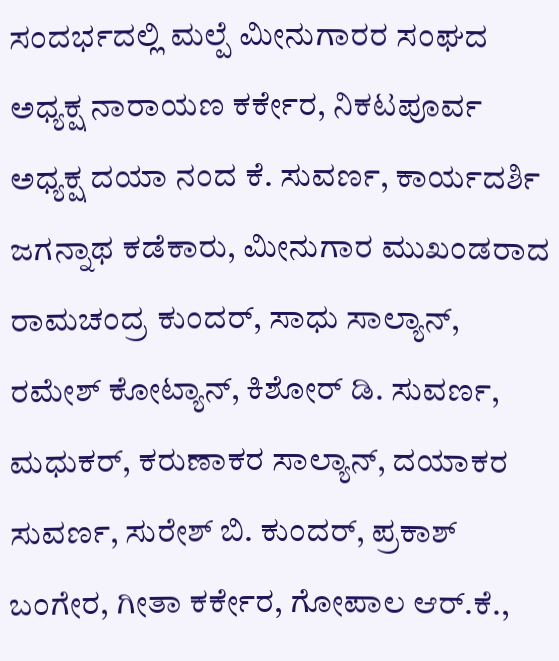ಸಂದರ್ಭದಲ್ಲಿ ಮಲ್ಪೆ ಮೀನುಗಾರರ ಸಂಘದ ಅಧ್ಯಕ್ಷ ನಾರಾಯಣ ಕರ್ಕೇರ, ನಿಕಟಪೂರ್ವ ಅಧ್ಯಕ್ಷ ದಯಾ ನಂದ ಕೆ. ಸುವರ್ಣ, ಕಾರ್ಯದರ್ಶಿ ಜಗನ್ನಾಥ ಕಡೆಕಾರು, ಮೀನುಗಾರ ಮುಖಂಡರಾದ ರಾಮಚಂದ್ರ ಕುಂದರ್, ಸಾಧು ಸಾಲ್ಯಾನ್, ರಮೇಶ್ ಕೋಟ್ಯಾನ್, ಕಿಶೋರ್ ಡಿ. ಸುವರ್ಣ, ಮಧುಕರ್, ಕರುಣಾಕರ ಸಾಲ್ಯಾನ್, ದಯಾಕರ ಸುವರ್ಣ, ಸುರೇಶ್ ಬಿ. ಕುಂದರ್, ಪ್ರಕಾಶ್ ಬಂಗೇರ, ಗೀತಾ ಕರ್ಕೇರ, ಗೋಪಾಲ ಆರ್.ಕೆ.,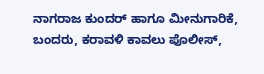ನಾಗರಾಜ ಕುಂದರ್ ಹಾಗೂ ಮೀನುಗಾರಿಕೆ, ಬಂದರು, ಕರಾವಳಿ ಕಾವಲು ಪೊಲೀಸ್,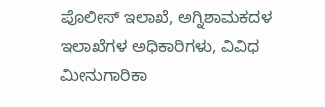ಪೊಲೀಸ್ ಇಲಾಖೆ, ಅಗ್ನಿಶಾಮಕದಳ ಇಲಾಖೆಗಳ ಅಧಿಕಾರಿಗಳು, ವಿವಿಧ ಮೀನುಗಾರಿಕಾ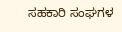ಸಹಕಾರಿ ಸಂಘಗಳ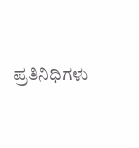ಪ್ರತಿನಿಧಿಗಳು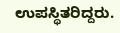ಉಪಸ್ಥಿತರಿದ್ದರು.